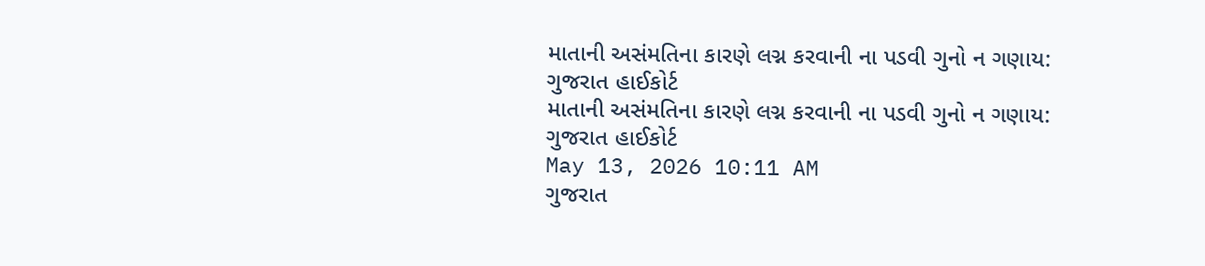માતાની અસંમતિના કારણે લગ્ન કરવાની ના પડવી ગુનો ન ગણાય: ગુજરાત હાઈકોર્ટ
માતાની અસંમતિના કારણે લગ્ન કરવાની ના પડવી ગુનો ન ગણાય: ગુજરાત હાઈકોર્ટ
May 13, 2026 10:11 AM
ગુજરાત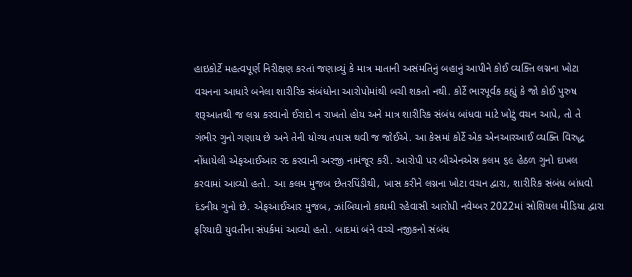હાઇકોર્ટે મહત્વપૂર્ણ નિરીક્ષણ કરતાં જણાવ્યું કે માત્ર માતાની અસંમતિનું બહાનું આપીને કોઈ વ્યક્તિ લગ્નના ખોટા વચનના આધારે બનેલા શારીરિક સંબંધોના આરોપોમાંથી બચી શકતો નથી. કોર્ટે ભારપૂર્વક કહ્યું કે જો કોઈ પુરુષ શરૂઆતથી જ લગ્ન કરવાનો ઈરાદો ન રાખતો હોય અને માત્ર શારીરિક સંબંધ બાંધવા માટે ખોટું વચન આપે, તો તે ગંભીર ગુનો ગણાય છે અને તેની યોગ્ય તપાસ થવી જ જોઈએ. આ કેસમાં કોર્ટે એક એનઆરઆઈ વ્યક્તિ વિરુદ્ધ નોંધાયેલી એફઆઈઆર રદ કરવાની અરજી નામંજૂર કરી. આરોપી પર બીએનએસ કલમ ૬૯ હેઠળ ગુનો દાખલ કરવામાં આવ્યો હતો. આ કલમ મુજબ છેતરપિંડીથી, ખાસ કરીને લગ્નના ખોટા વચન દ્વારા, શારીરિક સંબંધ બાંધવો દંડનીય ગુનો છે. એફઆઈઆર મુજબ, ઝાંબિયાનો કાયમી રહેવાસી આરોપી નવેમ્બર 2022માં સોશિયલ મીડિયા દ્વારા ફરિયાદી યુવતીના સંપર્કમાં આવ્યો હતો. બાદમાં બંને વચ્ચે નજીકનો સંબંધ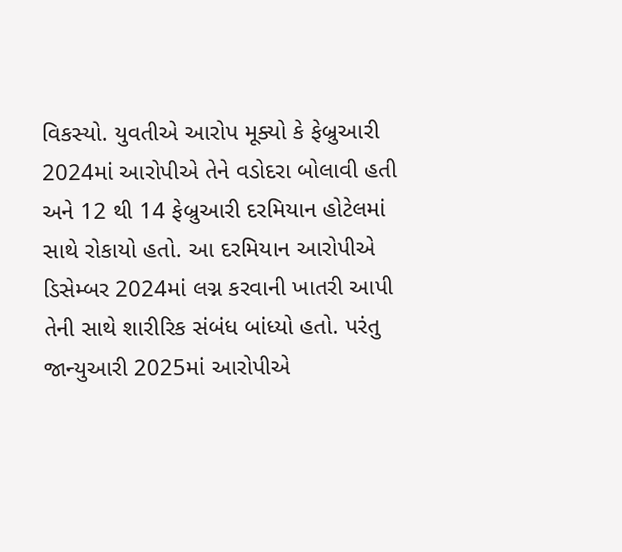વિકસ્યો. યુવતીએ આરોપ મૂક્યો કે ફેબ્રુઆરી 2024માં આરોપીએ તેને વડોદરા બોલાવી હતી અને 12 થી 14 ફેબ્રુઆરી દરમિયાન હોટેલમાં સાથે રોકાયો હતો. આ દરમિયાન આરોપીએ ડિસેમ્બર 2024માં લગ્ન કરવાની ખાતરી આપી તેની સાથે શારીરિક સંબંધ બાંધ્યો હતો. પરંતુ જાન્યુઆરી 2025માં આરોપીએ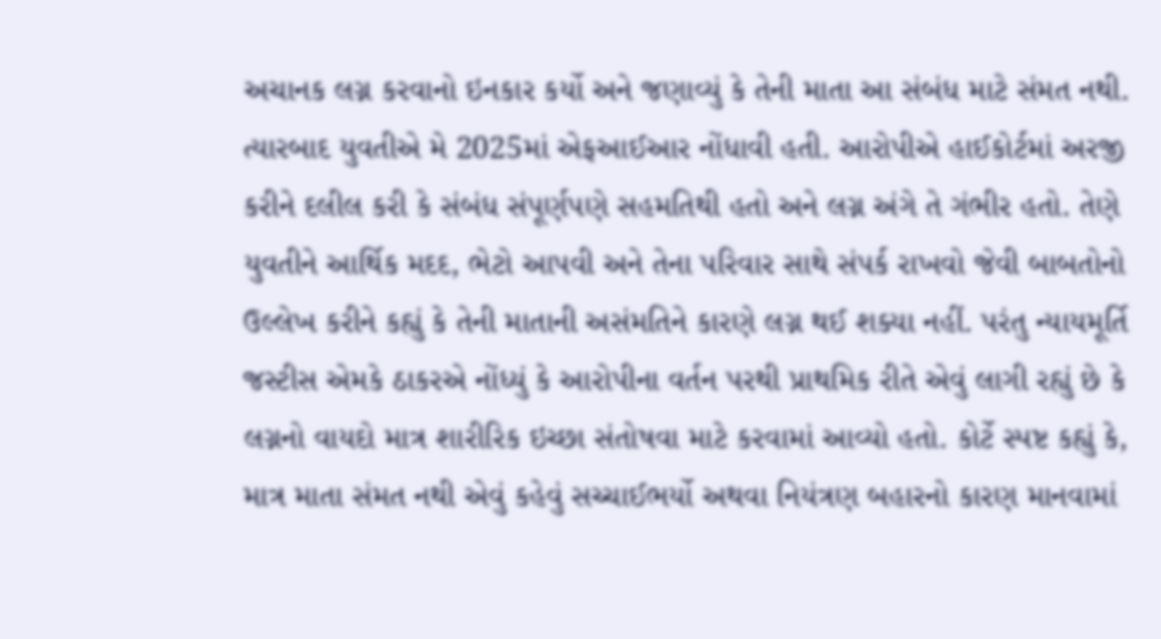અચાનક લગ્ન કરવાનો ઇનકાર કર્યો અને જણાવ્યું કે તેની માતા આ સંબંધ માટે સંમત નથી. ત્યારબાદ યુવતીએ મે 2025માં એફઆઈઆર નોંધાવી હતી. આરોપીએ હાઈકોર્ટમાં અરજી કરીને દલીલ કરી કે સંબંધ સંપૂર્ણપણે સહમતિથી હતો અને લગ્ન અંગે તે ગંભીર હતો. તેણે યુવતીને આર્થિક મદદ, ભેટો આપવી અને તેના પરિવાર સાથે સંપર્ક રાખવો જેવી બાબતોનો ઉલ્લેખ કરીને કહ્યું કે તેની માતાની અસંમતિને કારણે લગ્ન થઈ શક્યા નહીં. પરંતુ ન્યાયમૂર્તિ જસ્ટીસ એમકે ઠાકરએ નોંધ્યું કે આરોપીના વર્તન પરથી પ્રાથમિક રીતે એવું લાગી રહ્યું છે કે લગ્નનો વાયદો માત્ર શારીરિક ઇચ્છા સંતોષવા માટે કરવામાં આવ્યો હતો. કોર્ટે સ્પષ્ટ કહ્યું કે, માત્ર માતા સંમત નથી એવું કહેવું સચ્ચાઈભર્યો અથવા નિયંત્રણ બહારનો કારણ માનવામાં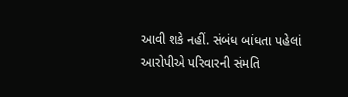આવી શકે નહીં. સંબંધ બાંધતા પહેલાં આરોપીએ પરિવારની સંમતિ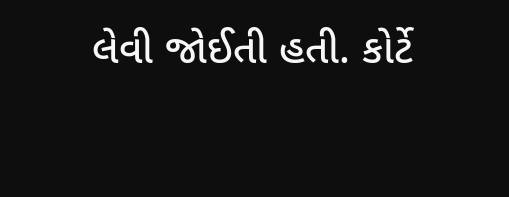લેવી જોઈતી હતી. કોર્ટે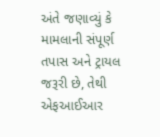અંતે જણાવ્યું કે મામલાની સંપૂર્ણ તપાસ અને ટ્રાયલ જરૂરી છે, તેથી એફઆઈઆર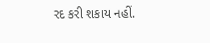રદ કરી શકાય નહીં.